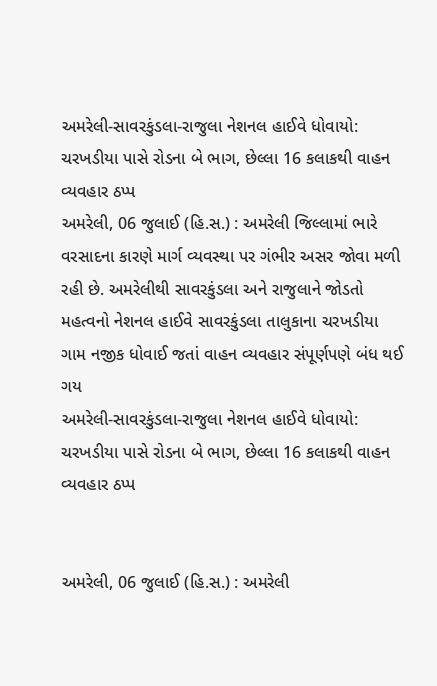અમરેલી-સાવરકુંડલા-રાજુલા નેશનલ હાઈવે ધોવાયો: ચરખડીયા પાસે રોડના બે ભાગ, છેલ્લા 16 કલાકથી વાહન વ્યવહાર ઠપ્પ
અમરેલી, 06 જુલાઈ (હિ.સ.) : અમરેલી જિલ્લામાં ભારે વરસાદના કારણે માર્ગ વ્યવસ્થા પર ગંભીર અસર જોવા મળી રહી છે. અમરેલીથી સાવરકુંડલા અને રાજુલાને જોડતો મહત્વનો નેશનલ હાઈવે સાવરકુંડલા તાલુકાના ચરખડીયા ગામ નજીક ધોવાઈ જતાં વાહન વ્યવહાર સંપૂર્ણપણે બંધ થઈ ગય
અમરેલી-સાવરકુંડલા-રાજુલા નેશનલ હાઈવે ધોવાયો: ચરખડીયા પાસે રોડના બે ભાગ, છેલ્લા 16 કલાકથી વાહન વ્યવહાર ઠપ્પ


અમરેલી, 06 જુલાઈ (હિ.સ.) : અમરેલી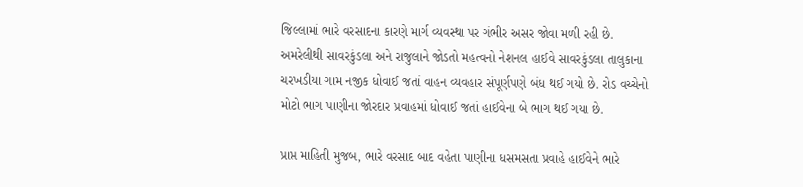જિલ્લામાં ભારે વરસાદના કારણે માર્ગ વ્યવસ્થા પર ગંભીર અસર જોવા મળી રહી છે. અમરેલીથી સાવરકુંડલા અને રાજુલાને જોડતો મહત્વનો નેશનલ હાઈવે સાવરકુંડલા તાલુકાના ચરખડીયા ગામ નજીક ધોવાઈ જતાં વાહન વ્યવહાર સંપૂર્ણપણે બંધ થઈ ગયો છે. રોડ વચ્ચેનો મોટો ભાગ પાણીના જોરદાર પ્રવાહમાં ધોવાઈ જતાં હાઈવેના બે ભાગ થઈ ગયા છે.

પ્રાપ્ત માહિતી મુજબ, ભારે વરસાદ બાદ વહેતા પાણીના ધસમસતા પ્રવાહે હાઈવેને ભારે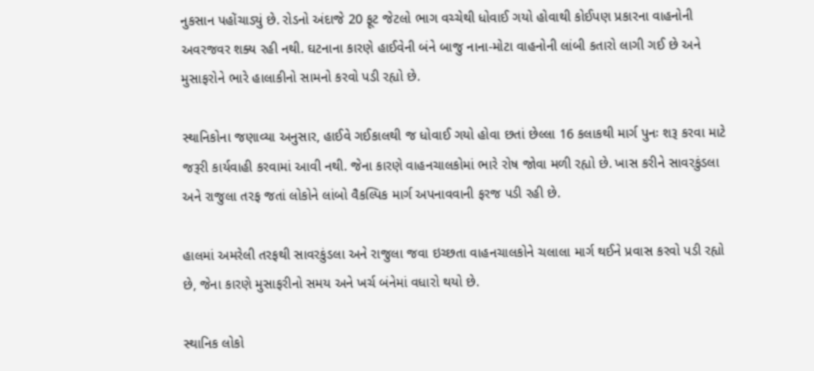નુકસાન પહોંચાડ્યું છે. રોડનો અંદાજે 20 ફૂટ જેટલો ભાગ વચ્ચેથી ધોવાઈ ગયો હોવાથી કોઈપણ પ્રકારના વાહનોની અવરજવર શક્ય રહી નથી. ઘટનાના કારણે હાઈવેની બંને બાજુ નાના-મોટા વાહનોની લાંબી કતારો લાગી ગઈ છે અને મુસાફરોને ભારે હાલાકીનો સામનો કરવો પડી રહ્યો છે.

સ્થાનિકોના જણાવ્યા અનુસાર, હાઈવે ગઈકાલથી જ ધોવાઈ ગયો હોવા છતાં છેલ્લા 16 કલાકથી માર્ગ પુનઃ શરૂ કરવા માટે જરૂરી કાર્યવાહી કરવામાં આવી નથી. જેના કારણે વાહનચાલકોમાં ભારે રોષ જોવા મળી રહ્યો છે. ખાસ કરીને સાવરકુંડલા અને રાજુલા તરફ જતાં લોકોને લાંબો વૈકલ્પિક માર્ગ અપનાવવાની ફરજ પડી રહી છે.

હાલમાં અમરેલી તરફથી સાવરકુંડલા અને રાજુલા જવા ઇચ્છતા વાહનચાલકોને ચલાલા માર્ગ થઈને પ્રવાસ કરવો પડી રહ્યો છે, જેના કારણે મુસાફરીનો સમય અને ખર્ચ બંનેમાં વધારો થયો છે.

સ્થાનિક લોકો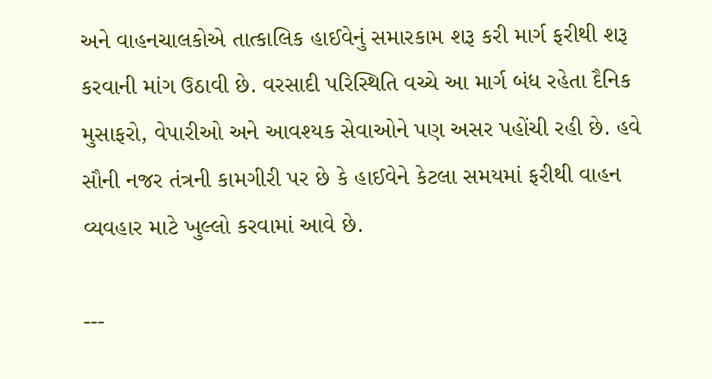અને વાહનચાલકોએ તાત્કાલિક હાઈવેનું સમારકામ શરૂ કરી માર્ગ ફરીથી શરૂ કરવાની માંગ ઉઠાવી છે. વરસાદી પરિસ્થિતિ વચ્ચે આ માર્ગ બંધ રહેતા દૈનિક મુસાફરો, વેપારીઓ અને આવશ્યક સેવાઓને પણ અસર પહોંચી રહી છે. હવે સૌની નજર તંત્રની કામગીરી પર છે કે હાઈવેને કેટલા સમયમાં ફરીથી વાહન વ્યવહાર માટે ખુલ્લો કરવામાં આવે છે.

---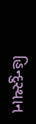હિન્દુસ્થાન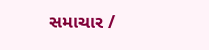સમાચાર /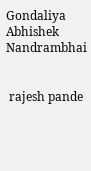Gondaliya Abhishek Nandrambhai


 rajesh pande